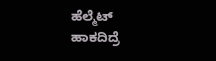ಹೆಲ್ಮೆಟ್‌ ಹಾಕದಿದ್ರೆ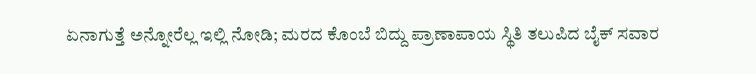ಏನಾಗುತ್ತೆ ಅನ್ನೋರೆಲ್ಲ ಇಲ್ಲಿ ನೋಡಿ; ಮರದ ಕೊಂಬೆ ಬಿದ್ದು ಪ್ರಾಣಾಪಾಯ ಸ್ಥಿತಿ ತಲುಪಿದ ಬೈಕ್‌ ಸವಾರ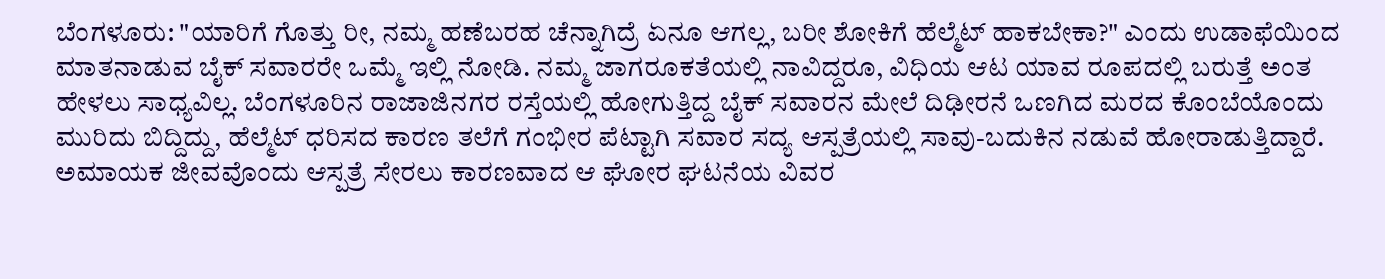ಬೆಂಗಳೂರು: "ಯಾರಿಗೆ ಗೊತ್ತು ರೀ, ನಮ್ಮ ಹಣೆಬರಹ ಚೆನ್ನಾಗಿದ್ರೆ ಏನೂ ಆಗಲ್ಲ, ಬರೀ ಶೋಕಿಗೆ ಹೆಲ್ಮೆಟ್ ಹಾಕಬೇಕಾ?" ಎಂದು ಉಡಾಫೆಯಿಂದ ಮಾತನಾಡುವ ಬೈಕ್‌ ಸವಾರರೇ ಒಮ್ಮೆ ಇಲ್ಲಿ ನೋಡಿ. ನಮ್ಮ ಜಾಗರೂಕತೆಯಲ್ಲಿ ನಾವಿದ್ದರೂ, ವಿಧಿಯ ಆಟ ಯಾವ ರೂಪದಲ್ಲಿ ಬರುತ್ತೆ ಅಂತ ಹೇಳಲು ಸಾಧ್ಯವಿಲ್ಲ. ಬೆಂಗಳೂರಿನ ರಾಜಾಜಿನಗರ ರಸ್ತೆಯಲ್ಲಿ ಹೋಗುತ್ತಿದ್ದ ಬೈಕ್ ಸವಾರನ ಮೇಲೆ ದಿಢೀರನೆ ಒಣಗಿದ ಮರದ ಕೊಂಬೆಯೊಂದು ಮುರಿದು ಬಿದ್ದಿದ್ದು, ಹೆಲ್ಮೆಟ್ ಧರಿಸದ ಕಾರಣ ತಲೆಗೆ ಗಂಭೀರ ಪೆಟ್ಟಾಗಿ ಸವಾರ ಸದ್ಯ ಆಸ್ಪತ್ರೆಯಲ್ಲಿ ಸಾವು-ಬದುಕಿನ ನಡುವೆ ಹೋರಾಡುತ್ತಿದ್ದಾರೆ. ಅಮಾಯಕ ಜೀವವೊಂದು ಆಸ್ಪತ್ರೆ ಸೇರಲು ಕಾರಣವಾದ ಆ ಘೋರ ಘಟನೆಯ ವಿವರ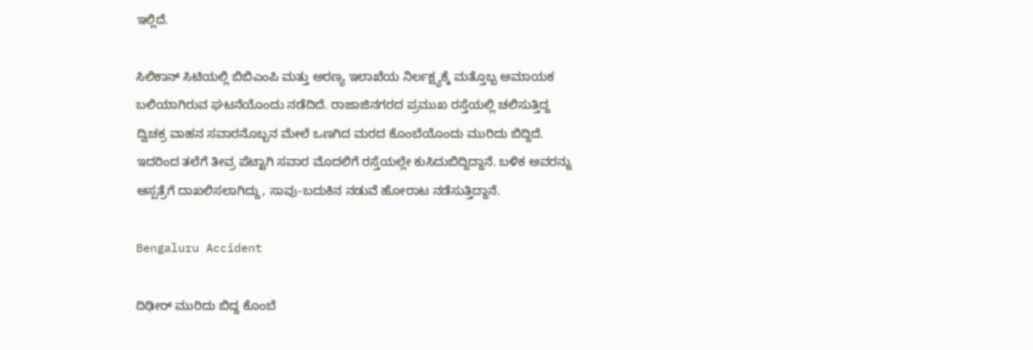ಇಲ್ಲಿದೆ.

ಸಿಲಿಕಾನ್ ಸಿಟಿಯಲ್ಲಿ ಬಿಬಿಎಂಪಿ ಮತ್ತು ಅರಣ್ಯ ಇಲಾಖೆಯ ನಿರ್ಲಕ್ಷ್ಯಕ್ಕೆ ಮತ್ತೊಬ್ಬ ಅಮಾಯಕ ಬಲಿಯಾಗಿರುವ ಘಟನೆಯೊಂದು ನಡೆದಿದೆ. ರಾಜಾಜಿನಗರದ ಪ್ರಮುಖ ರಸ್ತೆಯಲ್ಲಿ ಚಲಿಸುತ್ತಿದ್ದ ದ್ವಿಚಕ್ರ ವಾಹನ ಸವಾರನೊಬ್ಬನ ಮೇಲೆ ಒಣಗಿದ ಮರದ ಕೊಂಬೆಯೊಂದು ಮುರಿದು ಬಿದ್ದಿದೆ. ಇದರಿಂದ ತಲೆಗೆ ತೀವ್ರ ಪೆಟ್ಟಾಗಿ ಸವಾರ ಮೊದಲಿಗೆ ರಸ್ತೆಯಲ್ಲೇ ಕುಸಿದುಬಿದ್ದಿದ್ದಾನೆ. ಬಳಿಕ ಅವರನ್ನು ಆಸ್ಪತ್ರೆಗೆ ದಾಖಲಿಸಲಾಗಿದ್ದು, ಸಾವು-ಬದುಕಿನ ನಡುವೆ ಹೋರಾಟ ನಡೆಸುತ್ತಿದ್ದಾನೆ.

Bengaluru Accident

ದಿಢೀರ್ ಮುರಿದು ಬಿದ್ದ ಕೊಂಬೆ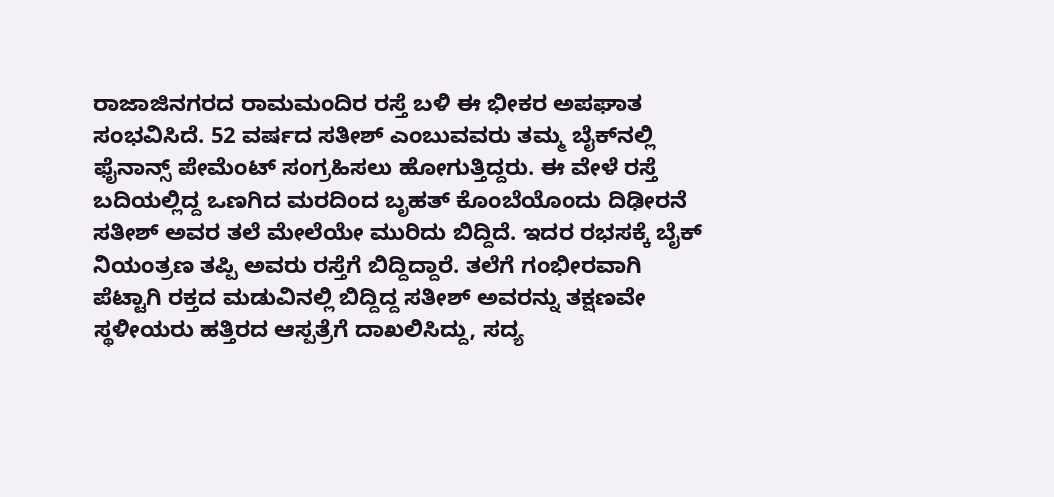ರಾಜಾಜಿನಗರದ ರಾಮಮಂದಿರ ರಸ್ತೆ ಬಳಿ ಈ ಭೀಕರ ಅಪಘಾತ ಸಂಭವಿಸಿದೆ. 52 ವರ್ಷದ ಸತೀಶ್ ಎಂಬುವವರು ತಮ್ಮ ಬೈಕ್‌ನಲ್ಲಿ ಫೈನಾನ್ಸ್ ಪೇಮೆಂಟ್ ಸಂಗ್ರಹಿಸಲು ಹೋಗುತ್ತಿದ್ದರು. ಈ ವೇಳೆ ರಸ್ತೆ ಬದಿಯಲ್ಲಿದ್ದ ಒಣಗಿದ ಮರದಿಂದ ಬೃಹತ್ ಕೊಂಬೆಯೊಂದು ದಿಢೀರನೆ ಸತೀಶ್ ಅವರ ತಲೆ ಮೇಲೆಯೇ ಮುರಿದು ಬಿದ್ದಿದೆ. ಇದರ ರಭಸಕ್ಕೆ ಬೈಕ್ ನಿಯಂತ್ರಣ ತಪ್ಪಿ ಅವರು ರಸ್ತೆಗೆ ಬಿದ್ದಿದ್ದಾರೆ. ತಲೆಗೆ ಗಂಭೀರವಾಗಿ ಪೆಟ್ಟಾಗಿ ರಕ್ತದ ಮಡುವಿನಲ್ಲಿ ಬಿದ್ದಿದ್ದ ಸತೀಶ್ ಅವರನ್ನು ತಕ್ಷಣವೇ ಸ್ಥಳೀಯರು ಹತ್ತಿರದ ಆಸ್ಪತ್ರೆಗೆ ದಾಖಲಿಸಿದ್ದು, ಸದ್ಯ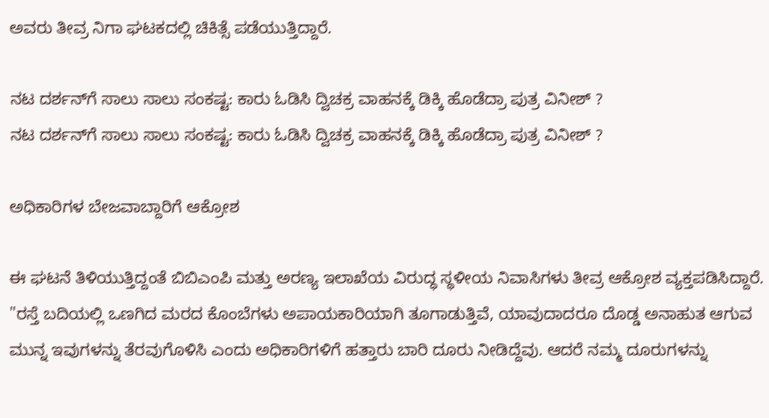ಅವರು ತೀವ್ರ ನಿಗಾ ಘಟಕದಲ್ಲಿ ಚಿಕಿತ್ಸೆ ಪಡೆಯುತ್ತಿದ್ದಾರೆ.

ನಟ ದರ್ಶನ್‌ಗೆ ಸಾಲು ಸಾಲು ಸಂಕಷ್ಟ: ಕಾರು ಓಡಿಸಿ ದ್ವಿಚಕ್ರ ವಾಹನಕ್ಕೆ ಡಿಕ್ಕಿ ಹೊಡೆದ್ರಾ ಪುತ್ರ ವಿನೀಶ್ ?
ನಟ ದರ್ಶನ್‌ಗೆ ಸಾಲು ಸಾಲು ಸಂಕಷ್ಟ: ಕಾರು ಓಡಿಸಿ ದ್ವಿಚಕ್ರ ವಾಹನಕ್ಕೆ ಡಿಕ್ಕಿ ಹೊಡೆದ್ರಾ ಪುತ್ರ ವಿನೀಶ್ ?

ಅಧಿಕಾರಿಗಳ ಬೇಜವಾಬ್ದಾರಿಗೆ ಆಕ್ರೋಶ

ಈ ಘಟನೆ ತಿಳಿಯುತ್ತಿದ್ದಂತೆ ಬಿಬಿಎಂಪಿ ಮತ್ತು ಅರಣ್ಯ ಇಲಾಖೆಯ ವಿರುದ್ಧ ಸ್ಥಳೀಯ ನಿವಾಸಿಗಳು ತೀವ್ರ ಆಕ್ರೋಶ ವ್ಯಕ್ತಪಡಿಸಿದ್ದಾರೆ. "ರಸ್ತೆ ಬದಿಯಲ್ಲಿ ಒಣಗಿದ ಮರದ ಕೊಂಬೆಗಳು ಅಪಾಯಕಾರಿಯಾಗಿ ತೂಗಾಡುತ್ತಿವೆ, ಯಾವುದಾದರೂ ದೊಡ್ಡ ಅನಾಹುತ ಆಗುವ ಮುನ್ನ ಇವುಗಳನ್ನು ತೆರವುಗೊಳಿಸಿ ಎಂದು ಅಧಿಕಾರಿಗಳಿಗೆ ಹತ್ತಾರು ಬಾರಿ ದೂರು ನೀಡಿದ್ದೆವು. ಆದರೆ ನಮ್ಮ ದೂರುಗಳನ್ನು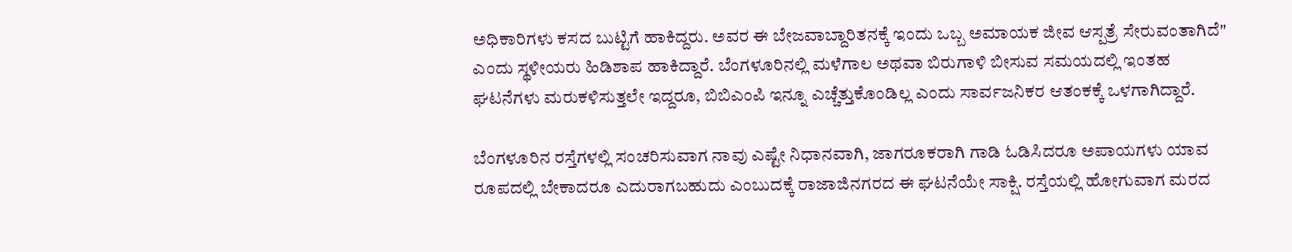ಅಧಿಕಾರಿಗಳು ಕಸದ ಬುಟ್ಟಿಗೆ ಹಾಕಿದ್ದರು. ಅವರ ಈ ಬೇಜವಾಬ್ದಾರಿತನಕ್ಕೆ ಇಂದು ಒಬ್ಬ ಅಮಾಯಕ ಜೀವ ಆಸ್ಪತ್ರೆ ಸೇರುವಂತಾಗಿದೆ" ಎಂದು ಸ್ಥಳೀಯರು ಹಿಡಿಶಾಪ ಹಾಕಿದ್ದಾರೆ. ಬೆಂಗಳೂರಿನಲ್ಲಿ ಮಳೆಗಾಲ ಅಥವಾ ಬಿರುಗಾಳಿ ಬೀಸುವ ಸಮಯದಲ್ಲಿ ಇಂತಹ ಘಟನೆಗಳು ಮರುಕಳಿಸುತ್ತಲೇ ಇದ್ದರೂ, ಬಿಬಿಎಂಪಿ ಇನ್ನೂ ಎಚ್ಚೆತ್ತುಕೊಂಡಿಲ್ಲ ಎಂದು ಸಾರ್ವಜನಿಕರ ಆತಂಕಕ್ಕೆ ಒಳಗಾಗಿದ್ದಾರೆ.

ಬೆಂಗಳೂರಿನ ರಸ್ತೆಗಳಲ್ಲಿ ಸಂಚರಿಸುವಾಗ ನಾವು ಎಷ್ಟೇ ನಿಧಾನವಾಗಿ, ಜಾಗರೂಕರಾಗಿ ಗಾಡಿ ಓಡಿಸಿದರೂ ಅಪಾಯಗಳು ಯಾವ ರೂಪದಲ್ಲಿ ಬೇಕಾದರೂ ಎದುರಾಗಬಹುದು ಎಂಬುದಕ್ಕೆ ರಾಜಾಜಿನಗರದ ಈ ಘಟನೆಯೇ ಸಾಕ್ಷಿ. ರಸ್ತೆಯಲ್ಲಿ ಹೋಗುವಾಗ ಮರದ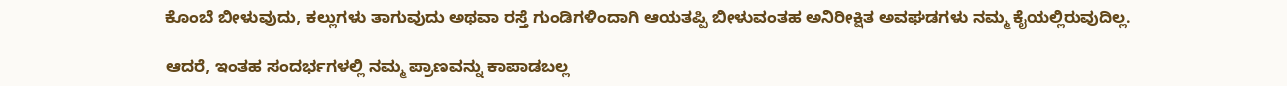ಕೊಂಬೆ ಬೀಳುವುದು, ಕಲ್ಲುಗಳು ತಾಗುವುದು ಅಥವಾ ರಸ್ತೆ ಗುಂಡಿಗಳಿಂದಾಗಿ ಆಯತಪ್ಪಿ ಬೀಳುವಂತಹ ಅನಿರೀಕ್ಷಿತ ಅವಘಡಗಳು ನಮ್ಮ ಕೈಯಲ್ಲಿರುವುದಿಲ್ಲ.

ಆದರೆ, ಇಂತಹ ಸಂದರ್ಭಗಳಲ್ಲಿ ನಮ್ಮ ಪ್ರಾಣವನ್ನು ಕಾಪಾಡಬಲ್ಲ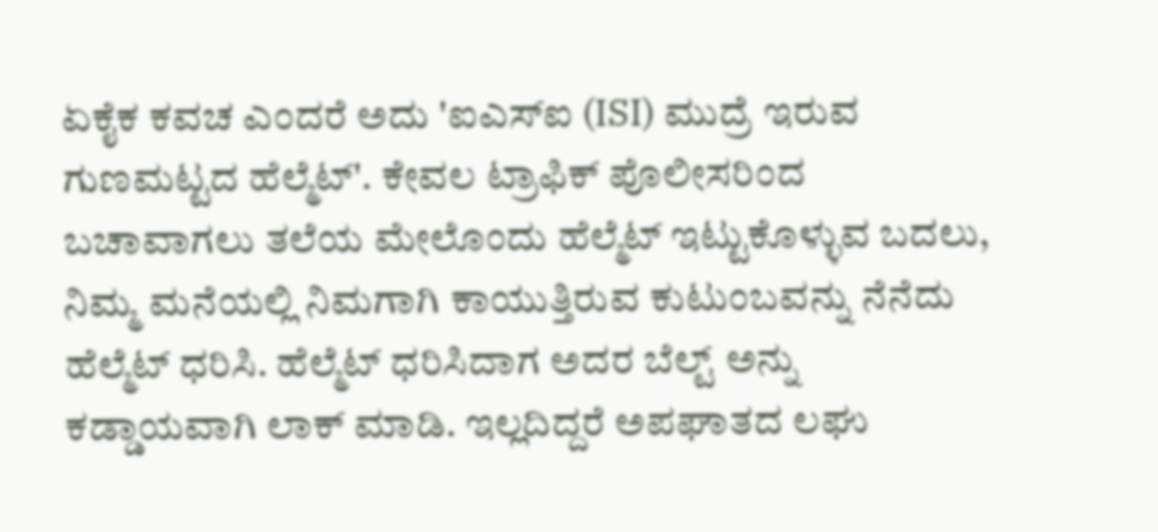ಏಕೈಕ ಕವಚ ಎಂದರೆ ಅದು 'ಐಎಸ್‌ಐ (ISI) ಮುದ್ರೆ ಇರುವ ಗುಣಮಟ್ಟದ ಹೆಲ್ಮೆಟ್'. ಕೇವಲ ಟ್ರಾಫಿಕ್ ಪೊಲೀಸರಿಂದ ಬಚಾವಾಗಲು ತಲೆಯ ಮೇಲೊಂದು ಹೆಲ್ಮೆಟ್ ಇಟ್ಟುಕೊಳ್ಳುವ ಬದಲು, ನಿಮ್ಮ ಮನೆಯಲ್ಲಿ ನಿಮಗಾಗಿ ಕಾಯುತ್ತಿರುವ ಕುಟುಂಬವನ್ನು ನೆನೆದು ಹೆಲ್ಮೆಟ್ ಧರಿಸಿ. ಹೆಲ್ಮೆಟ್ ಧರಿಸಿದಾಗ ಅದರ ಬೆಲ್ಟ್ ಅನ್ನು ಕಡ್ಡಾಯವಾಗಿ ಲಾಕ್ ಮಾಡಿ. ಇಲ್ಲದಿದ್ದರೆ ಅಪಘಾತದ ಲಘು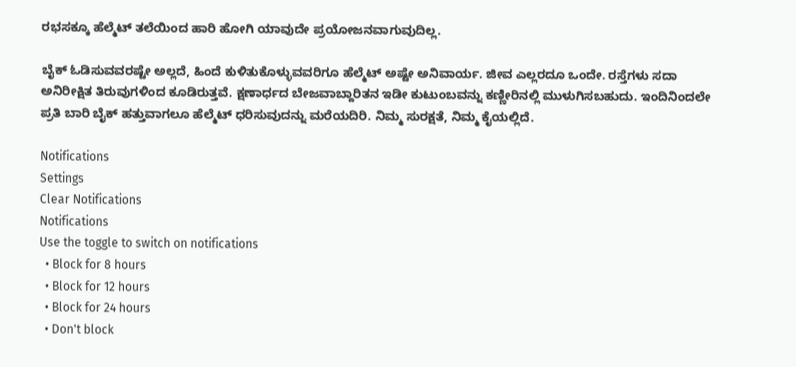ರಭಸಕ್ಕೂ ಹೆಲ್ಮೆಟ್ ತಲೆಯಿಂದ ಹಾರಿ ಹೋಗಿ ಯಾವುದೇ ಪ್ರಯೋಜನವಾಗುವುದಿಲ್ಲ.

ಬೈಕ್ ಓಡಿಸುವವರಷ್ಟೇ ಅಲ್ಲದೆ, ಹಿಂದೆ ಕುಳಿತುಕೊಳ್ಳುವವರಿಗೂ ಹೆಲ್ಮೆಟ್ ಅಷ್ಟೇ ಅನಿವಾರ್ಯ. ಜೀವ ಎಲ್ಲರದೂ ಒಂದೇ. ರಸ್ತೆಗಳು ಸದಾ ಅನಿರೀಕ್ಷಿತ ತಿರುವುಗಳಿಂದ ಕೂಡಿರುತ್ತವೆ. ಕ್ಷಣಾರ್ಧದ ಬೇಜವಾಬ್ದಾರಿತನ ಇಡೀ ಕುಟುಂಬವನ್ನು ಕಣ್ಣೀರಿನಲ್ಲಿ ಮುಳುಗಿಸಬಹುದು. ಇಂದಿನಿಂದಲೇ ಪ್ರತಿ ಬಾರಿ ಬೈಕ್ ಹತ್ತುವಾಗಲೂ ಹೆಲ್ಮೆಟ್ ಧರಿಸುವುದನ್ನು ಮರೆಯದಿರಿ. ನಿಮ್ಮ ಸುರಕ್ಷತೆ, ನಿಮ್ಮ ಕೈಯಲ್ಲಿದೆ.

Notifications
Settings
Clear Notifications
Notifications
Use the toggle to switch on notifications
  • Block for 8 hours
  • Block for 12 hours
  • Block for 24 hours
  • Don't block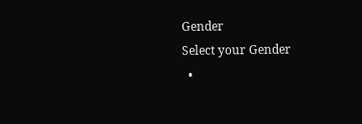Gender
Select your Gender
  •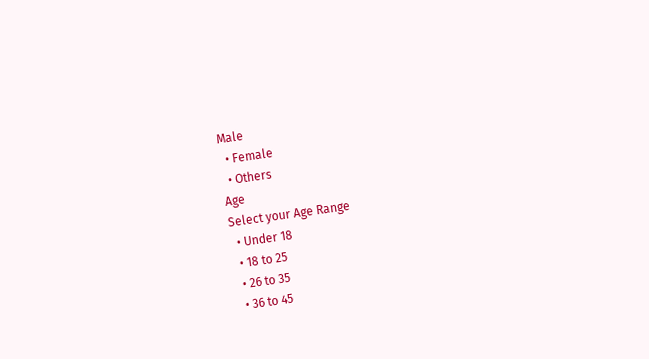Male
  • Female
  • Others
Age
Select your Age Range
  • Under 18
  • 18 to 25
  • 26 to 35
  • 36 to 45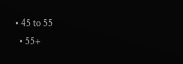• 45 to 55
  • 55+